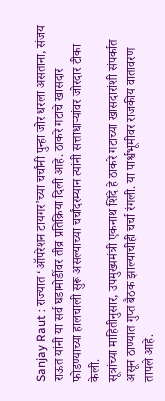Sanjay Raut : राज्यात ‘ऑपरेशन टायगर’च्या चर्चांनी पुन्हा जोर धरला असताना, संजय राऊत यांनी या सर्व घडामोडींवर तीव्र प्रतिक्रिया दिली आहे. ठाकरे गटाचे खासदार फोडण्याच्या हालचाली सुरू असल्याच्या चर्चांदरम्यान त्यांनी सत्ताधाऱ्यांवर जोरदार टीका केली.
सूत्रांच्या माहितीनुसार, उपमुख्यमंत्री एकनाथ शिंदे हे ठाकरे गटाच्या खासदारांशी संपर्कात असून ठाण्यात गुप्त बैठक झाल्याचीही चर्चा रंगली. या पार्श्वभूमीवर राजकीय वातावरण तापले आहे.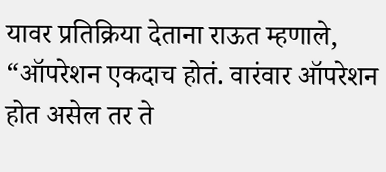यावर प्रतिक्रिया देताना राऊत म्हणाले, “ऑपरेशन एकदाच होतं. वारंवार ऑपरेशन होत असेल तर ते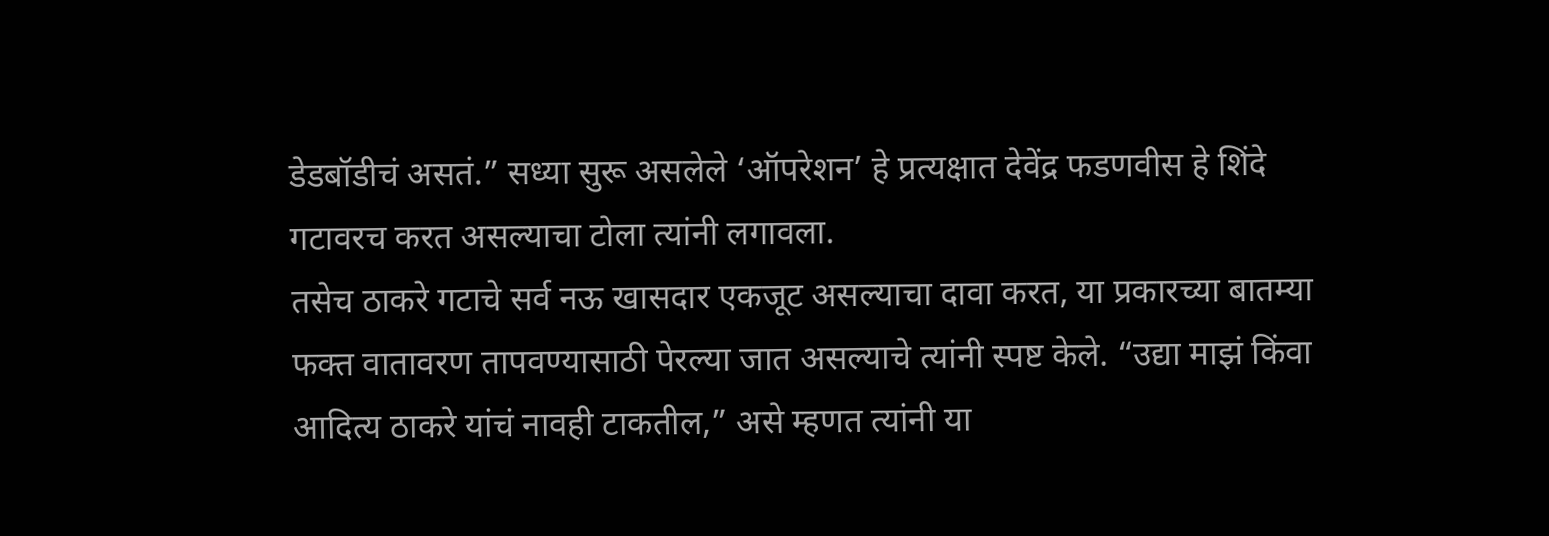डेडबॉडीचं असतं.” सध्या सुरू असलेले ‘ऑपरेशन’ हे प्रत्यक्षात देवेंद्र फडणवीस हे शिंदे गटावरच करत असल्याचा टोला त्यांनी लगावला.
तसेच ठाकरे गटाचे सर्व नऊ खासदार एकजूट असल्याचा दावा करत, या प्रकारच्या बातम्या फक्त वातावरण तापवण्यासाठी पेरल्या जात असल्याचे त्यांनी स्पष्ट केले. “उद्या माझं किंवा आदित्य ठाकरे यांचं नावही टाकतील,” असे म्हणत त्यांनी या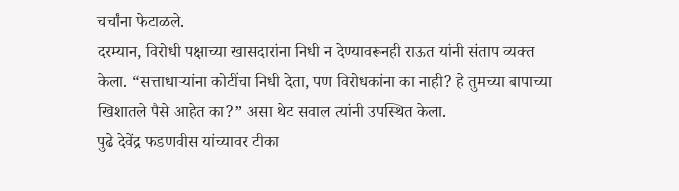चर्चांना फेटाळले.
दरम्यान, विरोधी पक्षाच्या खासदारांना निधी न देण्यावरूनही राऊत यांनी संताप व्यक्त केला. “सत्ताधाऱ्यांना कोटींचा निधी देता, पण विरोधकांना का नाही? हे तुमच्या बापाच्या खिशातले पैसे आहेत का?” असा थेट सवाल त्यांनी उपस्थित केला.
पुढे देवेंद्र फडणवीस यांच्यावर टीका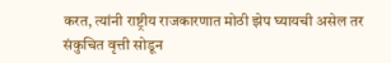करत, त्यांनी राष्ट्रीय राजकारणात मोठी झेप घ्यायची असेल तर संकुचित वृत्ती सोडून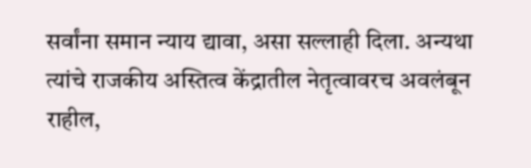सर्वांना समान न्याय द्यावा, असा सल्लाही दिला. अन्यथा त्यांचे राजकीय अस्तित्व केंद्रातील नेतृत्वावरच अवलंबून राहील,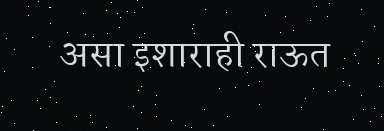असा इशाराही राऊत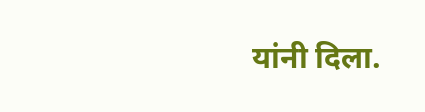यांनी दिला.